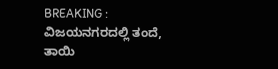BREAKING : ವಿಜಯನಗರದಲ್ಲಿ ತಂದೆ, ತಾಯಿ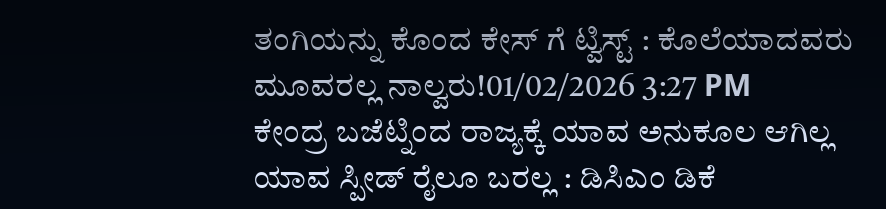ತಂಗಿಯನ್ನು ಕೊಂದ ಕೇಸ್ ಗೆ ಟ್ವಿಸ್ಟ್ : ಕೊಲೆಯಾದವರು ಮೂವರಲ್ಲ ನಾಲ್ವರು!01/02/2026 3:27 PM
ಕೇಂದ್ರ ಬಜೆಟ್ನಿಂದ ರಾಜ್ಯಕ್ಕೆ ಯಾವ ಅನುಕೂಲ ಆಗಿಲ್ಲ ಯಾವ ಸ್ಪೀಡ್ ರೈಲೂ ಬರಲ್ಲ : ಡಿಸಿಎಂ ಡಿಕೆ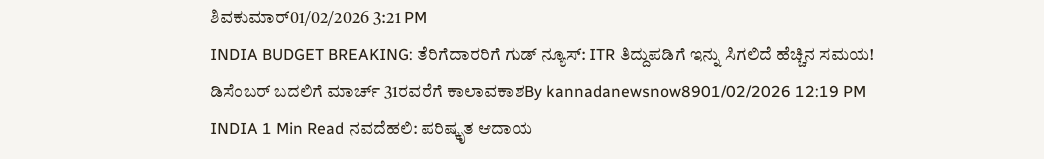ಶಿವಕುಮಾರ್01/02/2026 3:21 PM
INDIA BUDGET BREAKING: ತೆರಿಗೆದಾರರಿಗೆ ಗುಡ್ ನ್ಯೂಸ್: ITR ತಿದ್ದುಪಡಿಗೆ ಇನ್ನು ಸಿಗಲಿದೆ ಹೆಚ್ಚಿನ ಸಮಯ! ಡಿಸೆಂಬರ್ ಬದಲಿಗೆ ಮಾರ್ಚ್ 31ರವರೆಗೆ ಕಾಲಾವಕಾಶBy kannadanewsnow8901/02/2026 12:19 PM INDIA 1 Min Read ನವದೆಹಲಿ: ಪರಿಷ್ಕೃತ ಆದಾಯ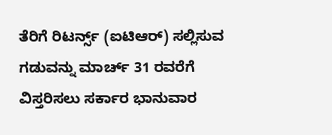ತೆರಿಗೆ ರಿಟರ್ನ್ಸ್ (ಐಟಿಆರ್) ಸಲ್ಲಿಸುವ ಗಡುವನ್ನು ಮಾರ್ಚ್ 31 ರವರೆಗೆ ವಿಸ್ತರಿಸಲು ಸರ್ಕಾರ ಭಾನುವಾರ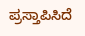ಪ್ರಸ್ತಾಪಿಸಿದೆ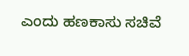ಎಂದು ಹಣಕಾಸು ಸಚಿವೆ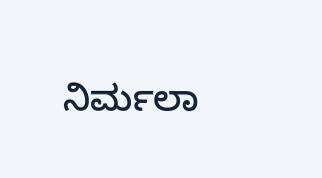ನಿರ್ಮಲಾ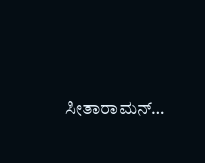ಸೀತಾರಾಮನ್…